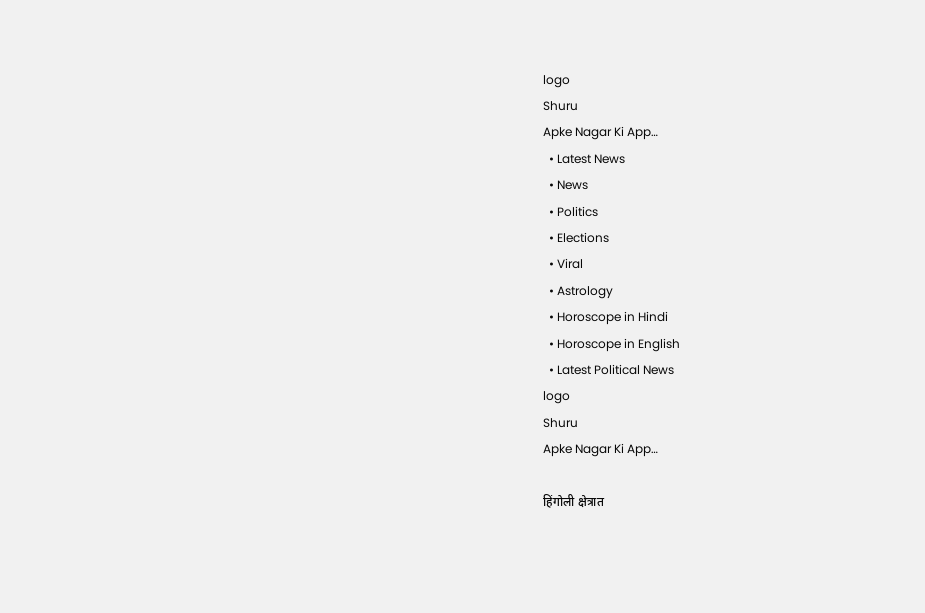logo
Shuru
Apke Nagar Ki App…
  • Latest News
  • News
  • Politics
  • Elections
  • Viral
  • Astrology
  • Horoscope in Hindi
  • Horoscope in English
  • Latest Political News
logo
Shuru
Apke Nagar Ki App…

हिंगोली क्षेत्रात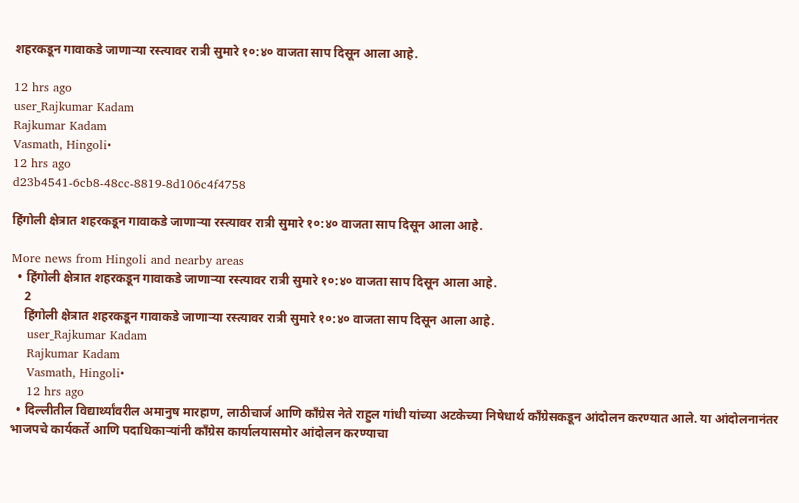शहरकडून गावाकडे जाणाऱ्या रस्त्यावर रात्री सुमारे १०:४० वाजता साप दिसून आला आहे.

12 hrs ago
user_Rajkumar Kadam
Rajkumar Kadam
Vasmath, Hingoli•
12 hrs ago
d23b4541-6cb8-48cc-8819-8d106c4f4758

हिंगोली क्षेत्रात शहरकडून गावाकडे जाणाऱ्या रस्त्यावर रात्री सुमारे १०:४० वाजता साप दिसून आला आहे.

More news from Hingoli and nearby areas
  • हिंगोली क्षेत्रात शहरकडून गावाकडे जाणाऱ्या रस्त्यावर रात्री सुमारे १०:४० वाजता साप दिसून आला आहे.
    2
    हिंगोली क्षेत्रात शहरकडून गावाकडे जाणाऱ्या रस्त्यावर रात्री सुमारे १०:४० वाजता साप दिसून आला आहे.
    user_Rajkumar Kadam
    Rajkumar Kadam
    Vasmath, Hingoli•
    12 hrs ago
  • दिल्लीतील विद्यार्थ्यांवरील अमानुष मारहाण, लाठीचार्ज आणि काँग्रेस नेते राहुल गांधी यांच्या अटकेच्या निषेधार्थ काँग्रेसकडून आंदोलन करण्यात आले. या आंदोलनानंतर भाजपचे कार्यकर्ते आणि पदाधिकाऱ्यांनी काँग्रेस कार्यालयासमोर आंदोलन करण्याचा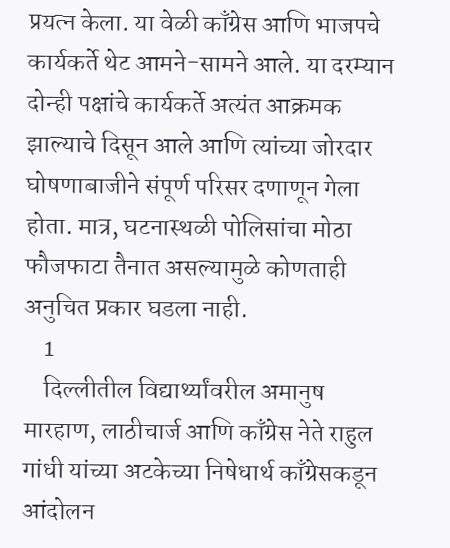प्रयत्न केला. या वेळी काँग्रेस आणि भाजपचे कार्यकर्ते थेट आमने-सामने आले. या दरम्यान दोन्ही पक्षांचे कार्यकर्ते अत्यंत आक्रमक झाल्याचे दिसून आले आणि त्यांच्या जोरदार घोषणाबाजीने संपूर्ण परिसर दणाणून गेला होता. मात्र, घटनास्थळी पोलिसांचा मोठा फौजफाटा तैनात असल्यामुळे कोणताही अनुचित प्रकार घडला नाही.
    1
    दिल्लीतील विद्यार्थ्यांवरील अमानुष मारहाण, लाठीचार्ज आणि काँग्रेस नेते राहुल गांधी यांच्या अटकेच्या निषेधार्थ काँग्रेसकडून आंदोलन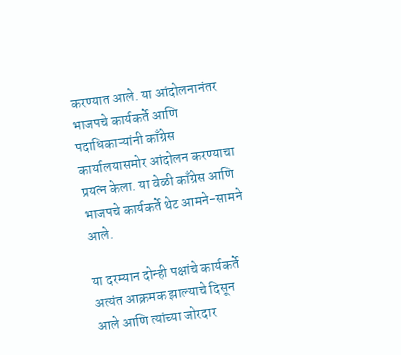करण्यात आले. या आंदोलनानंतर भाजपचे कार्यकर्ते आणि पदाधिकाऱ्यांनी काँग्रेस कार्यालयासमोर आंदोलन करण्याचा प्रयत्न केला. या वेळी काँग्रेस आणि भाजपचे कार्यकर्ते थेट आमने-सामने आले.

या दरम्यान दोन्ही पक्षांचे कार्यकर्ते अत्यंत आक्रमक झाल्याचे दिसून आले आणि त्यांच्या जोरदार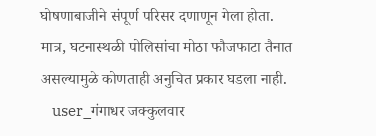घोषणाबाजीने संपूर्ण परिसर दणाणून गेला होता. मात्र, घटनास्थळी पोलिसांचा मोठा फौजफाटा तैनात असल्यामुळे कोणताही अनुचित प्रकार घडला नाही.
    user_गंगाधर जक्कुलवार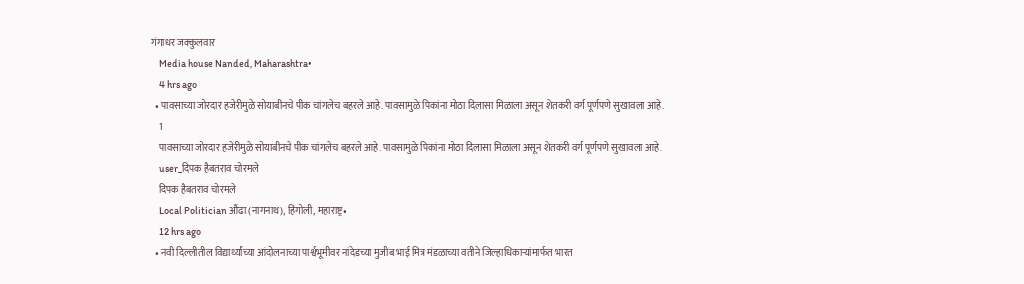गंगाधर जक्कुलवार
    Media house Nanded, Maharashtra•
    4 hrs ago
  • पावसाच्या जोरदार हजेरीमुळे सोयाबीनचे पीक चांगलेच बहरले आहे. पावसामुळे पिकांना मोठा दिलासा मिळाला असून शेतकरी वर्ग पूर्णपणे सुखावला आहे.
    1
    पावसाच्या जोरदार हजेरीमुळे सोयाबीनचे पीक चांगलेच बहरले आहे. पावसामुळे पिकांना मोठा दिलासा मिळाला असून शेतकरी वर्ग पूर्णपणे सुखावला आहे.
    user_दिपक हैबतराव चोरमले
    दिपक हैबतराव चोरमले
    Local Politician औंढा (नागनाथ), हिंगोली, महाराष्ट्र•
    12 hrs ago
  • नवी दिल्लीतील विद्यार्थ्यांच्या आंदोलनाच्या पार्श्वभूमीवर नांदेडच्या मुजीब भाई मित्र मंडळाच्या वतीने जिल्हाधिकाऱ्यांमार्फत भारत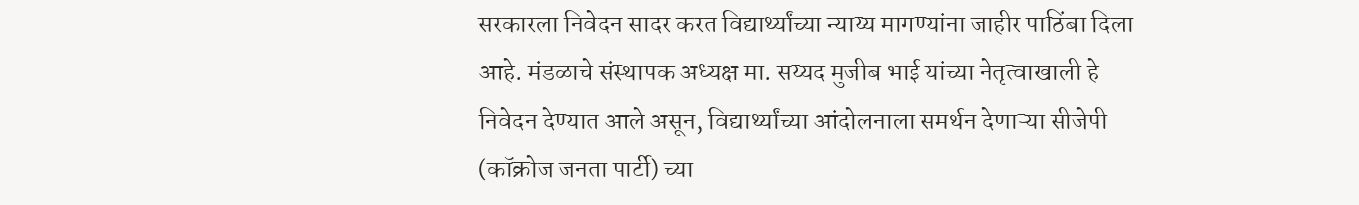सरकारला निवेदन सादर करत विद्यार्थ्यांच्या न्याय्य मागण्यांना जाहीर पाठिंबा दिला आहे. मंडळाचे संस्थापक अध्यक्ष मा. सय्यद मुजीब भाई यांच्या नेतृत्वाखाली हे निवेदन देण्यात आले असून, विद्यार्थ्यांच्या आंदोलनाला समर्थन देणाऱ्या सीजेपी (कॉक्रोज जनता पार्टी) च्या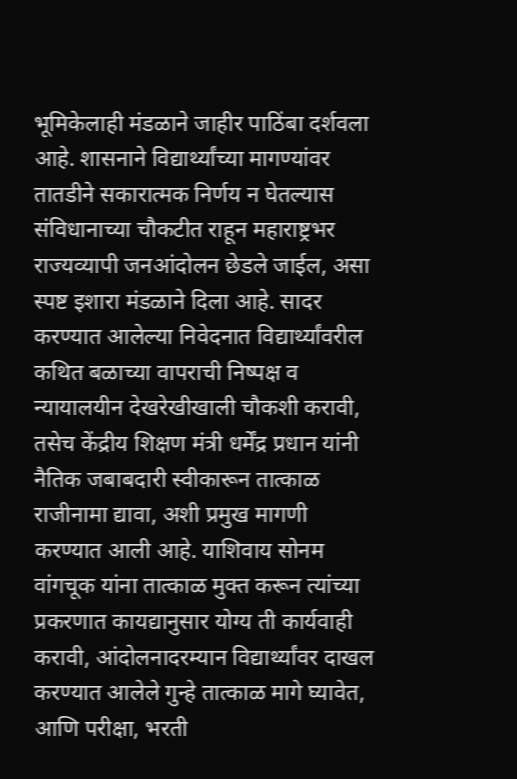भूमिकेलाही मंडळाने जाहीर पाठिंबा दर्शवला आहे. शासनाने विद्यार्थ्यांच्या मागण्यांवर तातडीने सकारात्मक निर्णय न घेतल्यास संविधानाच्या चौकटीत राहून महाराष्ट्रभर राज्यव्यापी जनआंदोलन छेडले जाईल, असा स्पष्ट इशारा मंडळाने दिला आहे. सादर करण्यात आलेल्या निवेदनात विद्यार्थ्यांवरील कथित बळाच्या वापराची निष्पक्ष व न्यायालयीन देखरेखीखाली चौकशी करावी, तसेच केंद्रीय शिक्षण मंत्री धर्मेंद्र प्रधान यांनी नैतिक जबाबदारी स्वीकारून तात्काळ राजीनामा द्यावा, अशी प्रमुख मागणी करण्यात आली आहे. याशिवाय सोनम वांगचूक यांना तात्काळ मुक्त करून त्यांच्या प्रकरणात कायद्यानुसार योग्य ती कार्यवाही करावी, आंदोलनादरम्यान विद्यार्थ्यांवर दाखल करण्यात आलेले गुन्हे तात्काळ मागे घ्यावेत, आणि परीक्षा, भरती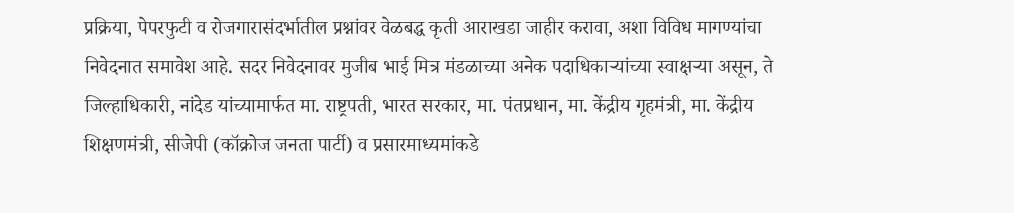प्रक्रिया, पेपरफुटी व रोजगारासंदर्भातील प्रश्नांवर वेळबद्ध कृती आराखडा जाहीर करावा, अशा विविध मागण्यांचा निवेदनात समावेश आहे. सदर निवेदनावर मुजीब भाई मित्र मंडळाच्या अनेक पदाधिकाऱ्यांच्या स्वाक्षऱ्या असून, ते जिल्हाधिकारी, नांदेड यांच्यामार्फत मा. राष्ट्रपती, भारत सरकार, मा. पंतप्रधान, मा. केंद्रीय गृहमंत्री, मा. केंद्रीय शिक्षणमंत्री, सीजेपी (कॉक्रोज जनता पार्टी) व प्रसारमाध्यमांकडे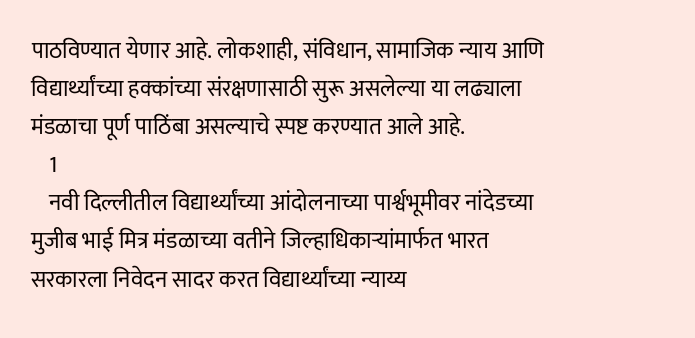पाठविण्यात येणार आहे. लोकशाही, संविधान, सामाजिक न्याय आणि विद्यार्थ्यांच्या हक्कांच्या संरक्षणासाठी सुरू असलेल्या या लढ्याला मंडळाचा पूर्ण पाठिंबा असल्याचे स्पष्ट करण्यात आले आहे.
    1
    नवी दिल्लीतील विद्यार्थ्यांच्या आंदोलनाच्या पार्श्वभूमीवर नांदेडच्या मुजीब भाई मित्र मंडळाच्या वतीने जिल्हाधिकाऱ्यांमार्फत भारत सरकारला निवेदन सादर करत विद्यार्थ्यांच्या न्याय्य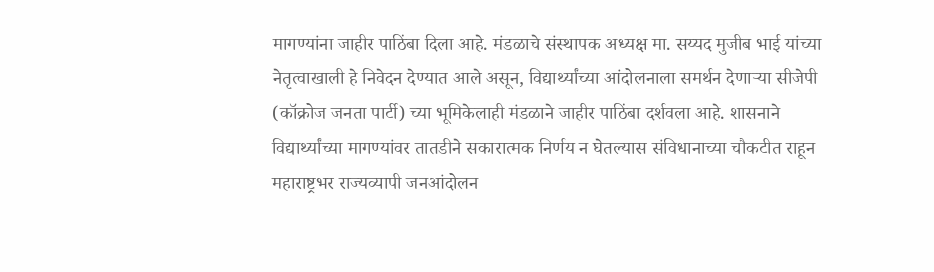मागण्यांना जाहीर पाठिंबा दिला आहे. मंडळाचे संस्थापक अध्यक्ष मा. सय्यद मुजीब भाई यांच्या नेतृत्वाखाली हे निवेदन देण्यात आले असून, विद्यार्थ्यांच्या आंदोलनाला समर्थन देणाऱ्या सीजेपी (कॉक्रोज जनता पार्टी) च्या भूमिकेलाही मंडळाने जाहीर पाठिंबा दर्शवला आहे. शासनाने विद्यार्थ्यांच्या मागण्यांवर तातडीने सकारात्मक निर्णय न घेतल्यास संविधानाच्या चौकटीत राहून महाराष्ट्रभर राज्यव्यापी जनआंदोलन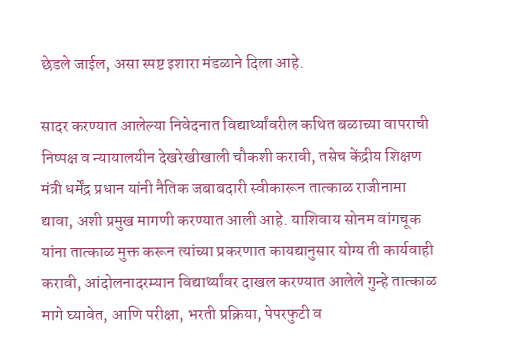छेडले जाईल, असा स्पष्ट इशारा मंडळाने दिला आहे.

सादर करण्यात आलेल्या निवेदनात विद्यार्थ्यांवरील कथित बळाच्या वापराची निष्पक्ष व न्यायालयीन देखरेखीखाली चौकशी करावी, तसेच केंद्रीय शिक्षण मंत्री धर्मेंद्र प्रधान यांनी नैतिक जबाबदारी स्वीकारून तात्काळ राजीनामा द्यावा, अशी प्रमुख मागणी करण्यात आली आहे. याशिवाय सोनम वांगचूक यांना तात्काळ मुक्त करून त्यांच्या प्रकरणात कायद्यानुसार योग्य ती कार्यवाही करावी, आंदोलनादरम्यान विद्यार्थ्यांवर दाखल करण्यात आलेले गुन्हे तात्काळ मागे घ्यावेत, आणि परीक्षा, भरती प्रक्रिया, पेपरफुटी व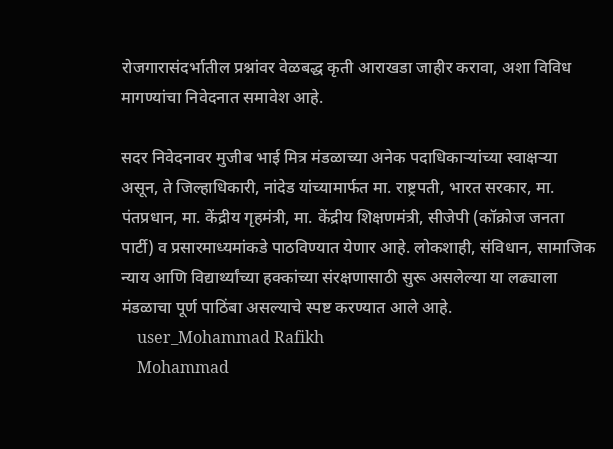रोजगारासंदर्भातील प्रश्नांवर वेळबद्ध कृती आराखडा जाहीर करावा, अशा विविध मागण्यांचा निवेदनात समावेश आहे.

सदर निवेदनावर मुजीब भाई मित्र मंडळाच्या अनेक पदाधिकाऱ्यांच्या स्वाक्षऱ्या असून, ते जिल्हाधिकारी, नांदेड यांच्यामार्फत मा. राष्ट्रपती, भारत सरकार, मा. पंतप्रधान, मा. केंद्रीय गृहमंत्री, मा. केंद्रीय शिक्षणमंत्री, सीजेपी (कॉक्रोज जनता पार्टी) व प्रसारमाध्यमांकडे पाठविण्यात येणार आहे. लोकशाही, संविधान, सामाजिक न्याय आणि विद्यार्थ्यांच्या हक्कांच्या संरक्षणासाठी सुरू असलेल्या या लढ्याला मंडळाचा पूर्ण पाठिंबा असल्याचे स्पष्ट करण्यात आले आहे.
    user_Mohammad Rafikh
    Mohammad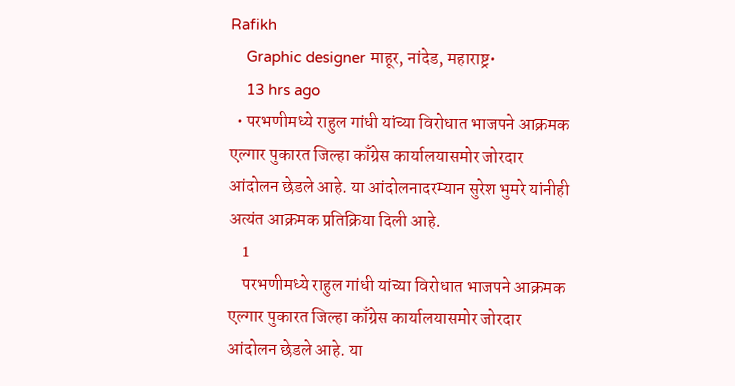Rafikh
    Graphic designer माहूर, नांदेड, महाराष्ट्र•
    13 hrs ago
  • परभणीमध्ये राहुल गांधी यांच्या विरोधात भाजपने आक्रमक एल्गार पुकारत जिल्हा काँग्रेस कार्यालयासमोर जोरदार आंदोलन छेडले आहे. या आंदोलनादरम्यान सुरेश भुमरे यांनीही अत्यंत आक्रमक प्रतिक्रिया दिली आहे.
    1
    परभणीमध्ये राहुल गांधी यांच्या विरोधात भाजपने आक्रमक एल्गार पुकारत जिल्हा काँग्रेस कार्यालयासमोर जोरदार आंदोलन छेडले आहे. या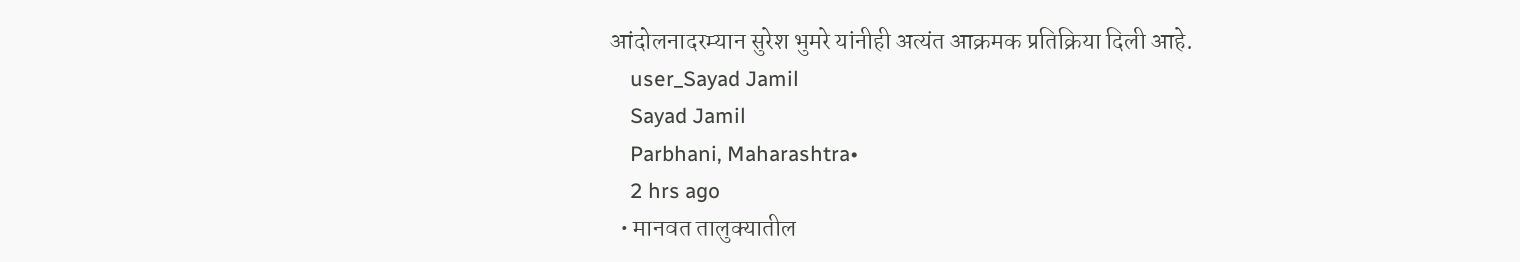आंदोलनादरम्यान सुरेश भुमरे यांनीही अत्यंत आक्रमक प्रतिक्रिया दिली आहे.
    user_Sayad Jamil
    Sayad Jamil
    Parbhani, Maharashtra•
    2 hrs ago
  • मानवत तालुक्यातील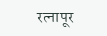रत्नापूर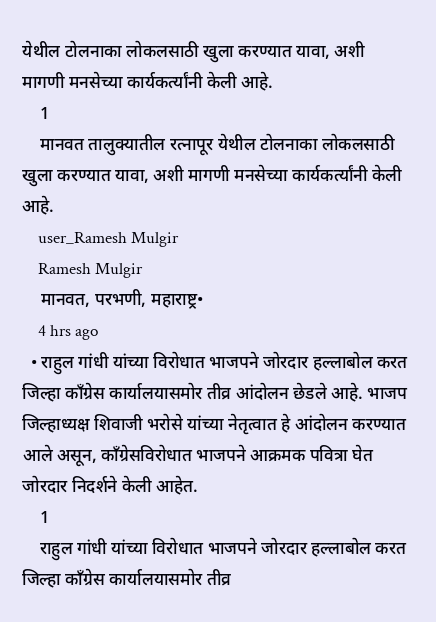येथील टोलनाका लोकलसाठी खुला करण्यात यावा, अशी मागणी मनसेच्या कार्यकर्त्यांनी केली आहे.
    1
    मानवत तालुक्यातील रत्नापूर येथील टोलनाका लोकलसाठी खुला करण्यात यावा, अशी मागणी मनसेच्या कार्यकर्त्यांनी केली आहे.
    user_Ramesh Mulgir
    Ramesh Mulgir
    मानवत, परभणी, महाराष्ट्र•
    4 hrs ago
  • राहुल गांधी यांच्या विरोधात भाजपने जोरदार हल्लाबोल करत जिल्हा काँग्रेस कार्यालयासमोर तीव्र आंदोलन छेडले आहे. भाजप जिल्हाध्यक्ष शिवाजी भरोसे यांच्या नेतृत्वात हे आंदोलन करण्यात आले असून, काँग्रेसविरोधात भाजपने आक्रमक पवित्रा घेत जोरदार निदर्शने केली आहेत.
    1
    राहुल गांधी यांच्या विरोधात भाजपने जोरदार हल्लाबोल करत जिल्हा काँग्रेस कार्यालयासमोर तीव्र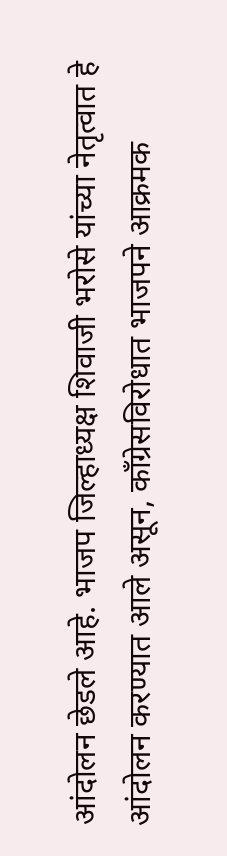आंदोलन छेडले आहे. भाजप जिल्हाध्यक्ष शिवाजी भरोसे यांच्या नेतृत्वात हे आंदोलन करण्यात आले असून, काँग्रेसविरोधात भाजपने आक्रमक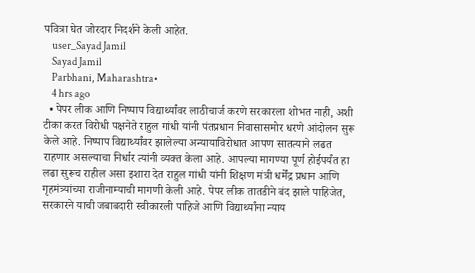पवित्रा घेत जोरदार निदर्शने केली आहेत.
    user_Sayad Jamil
    Sayad Jamil
    Parbhani, Maharashtra•
    4 hrs ago
  • पेपर लीक आणि निष्पाप विद्यार्थ्यांवर लाठीचार्ज करणे सरकारला शोभत नाही, अशी टीका करत विरोधी पक्षनेते राहुल गांधी यांनी पंतप्रधान निवासासमोर धरणे आंदोलन सुरू केले आहे. निष्पाप विद्यार्थ्यांवर झालेल्या अन्यायाविरोधात आपण सातत्याने लढत राहणार असल्याचा निर्धार त्यांनी व्यक्त केला आहे. आपल्या मागण्या पूर्ण होईपर्यंत हा लढा सुरूच राहील असा इशारा देत राहुल गांधी यांनी शिक्षण मंत्री धर्मेंद्र प्रधान आणि गृहमंत्र्यांच्या राजीनाम्याची मागणी केली आहे. पेपर लीक तातडीने बंद झाले पाहिजेत, सरकारने याची जबाबदारी स्वीकारली पाहिजे आणि विद्यार्थ्यांना न्याय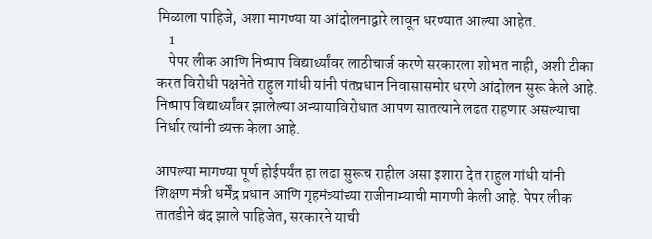मिळाला पाहिजे, अशा मागण्या या आंदोलनाद्वारे लावून धरण्यात आल्या आहेत.
    1
    पेपर लीक आणि निष्पाप विद्यार्थ्यांवर लाठीचार्ज करणे सरकारला शोभत नाही, अशी टीका करत विरोधी पक्षनेते राहुल गांधी यांनी पंतप्रधान निवासासमोर धरणे आंदोलन सुरू केले आहे. निष्पाप विद्यार्थ्यांवर झालेल्या अन्यायाविरोधात आपण सातत्याने लढत राहणार असल्याचा निर्धार त्यांनी व्यक्त केला आहे.

आपल्या मागण्या पूर्ण होईपर्यंत हा लढा सुरूच राहील असा इशारा देत राहुल गांधी यांनी शिक्षण मंत्री धर्मेंद्र प्रधान आणि गृहमंत्र्यांच्या राजीनाम्याची मागणी केली आहे. पेपर लीक तातडीने बंद झाले पाहिजेत, सरकारने याची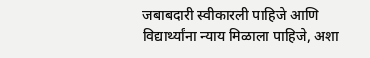जबाबदारी स्वीकारली पाहिजे आणि विद्यार्थ्यांना न्याय मिळाला पाहिजे, अशा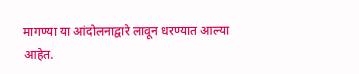मागण्या या आंदोलनाद्वारे लावून धरण्यात आल्या आहेत.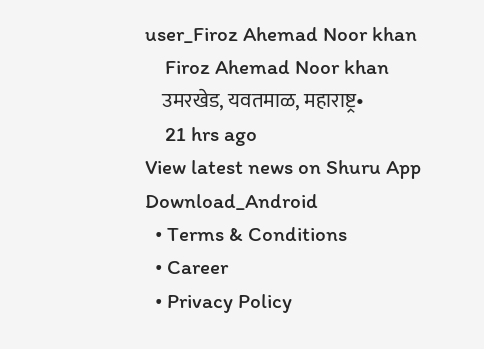user_Firoz Ahemad Noor khan
    Firoz Ahemad Noor khan
    उमरखेड, यवतमाळ, महाराष्ट्र•
    21 hrs ago
View latest news on Shuru App
Download_Android
  • Terms & Conditions
  • Career
  • Privacy Policy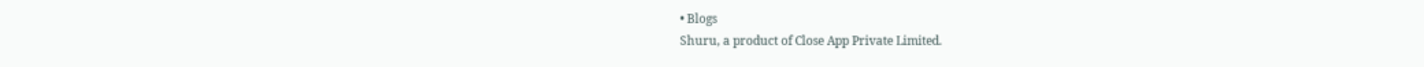• Blogs
Shuru, a product of Close App Private Limited.